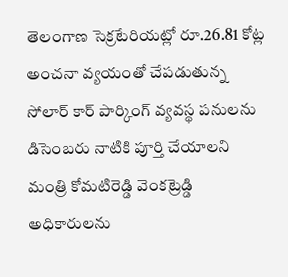తెలంగాణ సెక్రటేరియట్లో రూ.26.81 కోట్ల అంచనా వ్యయంతో చేపడుతున్న సోలార్ కార్ పార్కింగ్ వ్యవస్థ పనులను డిసెంబరు నాటికి పూర్తి చేయాలని మంత్రి కోమటిరెడ్డి వెంకట్రెడ్డి అధికారులను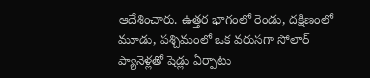ఆదేశించారు. ఉత్తర భాగంలో రెండు, దక్షిణంలో మూడు, పశ్చిమంలో ఒక వరుసగా సోలార్ ప్యానెళ్లతో షెడ్లు ఏర్పాటు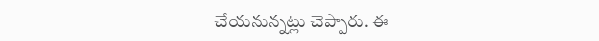చేయనున్నట్లు చెప్పారు. ఈ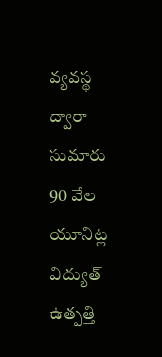వ్యవస్థ ద్వారా సుమారు 90 వేల యూనిట్ల విద్యుత్ ఉత్పత్తి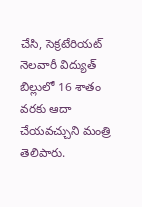చేసి, సెక్రటేరియట్ నెలవారీ విద్యుత్ బిల్లులో 16 శాతం వరకు ఆదా చేయవచ్చుని మంత్రి తెలిపారు.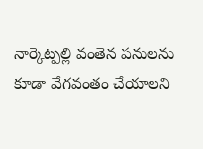నార్కెట్పల్లి వంతెన పనులను కూడా వేగవంతం చేయాలని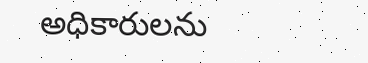అధికారులను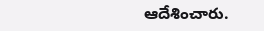ఆదేశించారు.